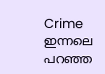Crime
ഇന്നലെ പറഞ്ഞ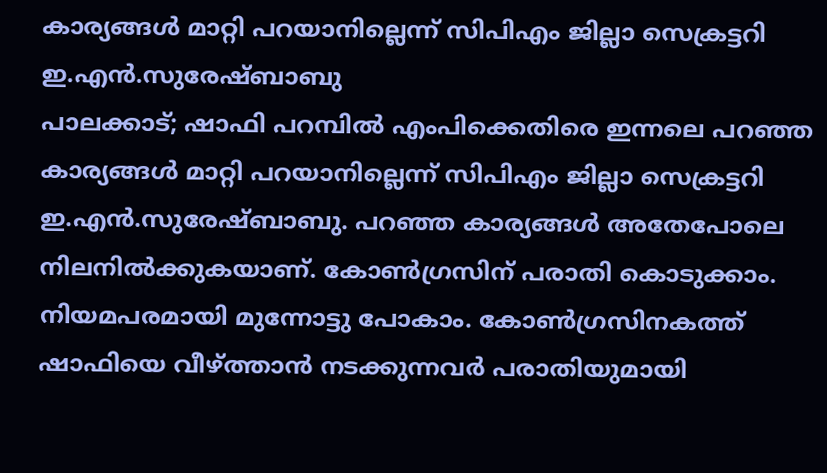കാര്യങ്ങൾ മാറ്റി പറയാനില്ലെന്ന് സിപിഎം ജില്ലാ സെക്രട്ടറി ഇ.എൻ.സുരേഷ്ബാബു
പാലക്കാട്; ഷാഫി പറമ്പിൽ എംപിക്കെതിരെ ഇന്നലെ പറഞ്ഞ കാര്യങ്ങൾ മാറ്റി പറയാനില്ലെന്ന് സിപിഎം ജില്ലാ സെക്രട്ടറി ഇ.എൻ.സുരേഷ്ബാബു. പറഞ്ഞ കാര്യങ്ങൾ അതേപോലെ നിലനിൽക്കുകയാണ്. കോൺഗ്രസിന് പരാതി കൊടുക്കാം. നിയമപരമായി മുന്നോട്ടു പോകാം. കോൺഗ്രസിനകത്ത് ഷാഫിയെ വീഴ്ത്താൻ നടക്കുന്നവർ പരാതിയുമായി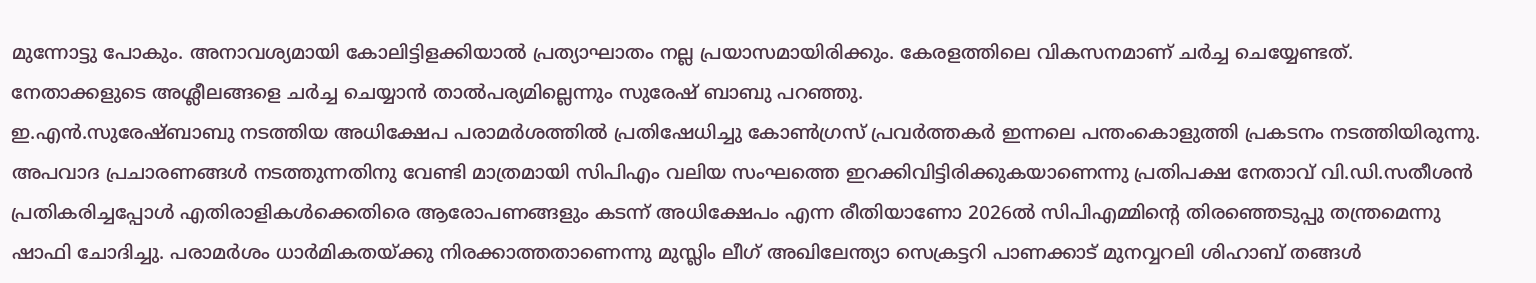മുന്നോട്ടു പോകും. അനാവശ്യമായി കോലിട്ടിളക്കിയാൽ പ്രത്യാഘാതം നല്ല പ്രയാസമായിരിക്കും. കേരളത്തിലെ വികസനമാണ് ചർച്ച ചെയ്യേണ്ടത്. നേതാക്കളുടെ അശ്ലീലങ്ങളെ ചർച്ച ചെയ്യാൻ താൽപര്യമില്ലെന്നും സുരേഷ് ബാബു പറഞ്ഞു.
ഇ.എൻ.സുരേഷ്ബാബു നടത്തിയ അധിക്ഷേപ പരാമർശത്തിൽ പ്രതിഷേധിച്ചു കോൺഗ്രസ് പ്രവർത്തകർ ഇന്നലെ പന്തംകൊളുത്തി പ്രകടനം നടത്തിയിരുന്നു. അപവാദ പ്രചാരണങ്ങൾ നടത്തുന്നതിനു വേണ്ടി മാത്രമായി സിപിഎം വലിയ സംഘത്തെ ഇറക്കിവിട്ടിരിക്കുകയാണെന്നു പ്രതിപക്ഷ നേതാവ് വി.ഡി.സതീശൻ പ്രതികരിച്ചപ്പോൾ എതിരാളികൾക്കെതിരെ ആരോപണങ്ങളും കടന്ന് അധിക്ഷേപം എന്ന രീതിയാണോ 2026ൽ സിപിഎമ്മിന്റെ തിരഞ്ഞെടുപ്പു തന്ത്രമെന്നു ഷാഫി ചോദിച്ചു. പരാമർശം ധാർമികതയ്ക്കു നിരക്കാത്തതാണെന്നു മുസ്ലിം ലീഗ് അഖിലേന്ത്യാ സെക്രട്ടറി പാണക്കാട് മുനവ്വറലി ശിഹാബ് തങ്ങൾ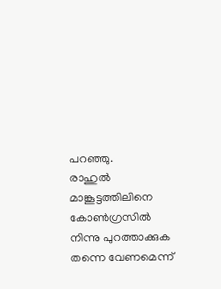പറഞ്ഞു.
രാഹുൽ മാങ്കൂട്ടത്തിലിനെ കോൺഗ്രസിൽ നിന്നു പുറത്താക്കുക തന്നെ വേണമെന്ന്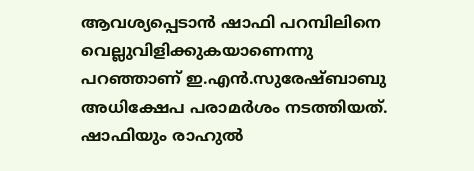ആവശ്യപ്പെടാൻ ഷാഫി പറമ്പിലിനെ വെല്ലുവിളിക്കുകയാണെന്നു പറഞ്ഞാണ് ഇ.എൻ.സുരേഷ്ബാബു അധിക്ഷേപ പരാമർശം നടത്തിയത്. ഷാഫിയും രാഹുൽ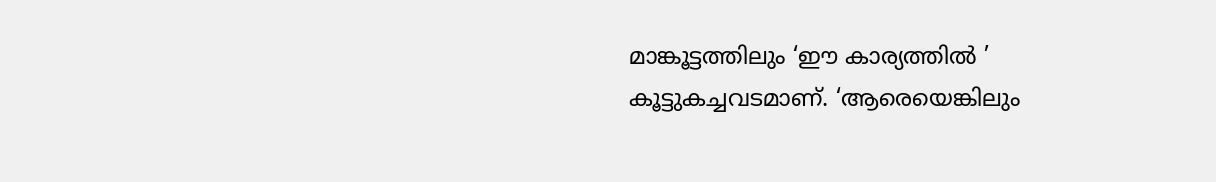മാങ്കൂട്ടത്തിലും ‘ഈ കാര്യത്തിൽ ’ കൂട്ടുകച്ചവടമാണ്. ‘ആരെയെങ്കിലും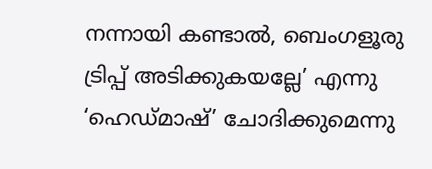നന്നായി കണ്ടാൽ, ബെംഗളൂരു ട്രിപ്പ് അടിക്കുകയല്ലേ’ എന്നു ‘ഹെഡ്മാഷ്’ ചോദിക്കുമെന്നു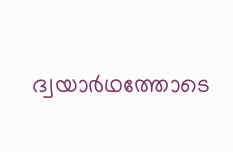ദ്വയാർഥത്തോടെ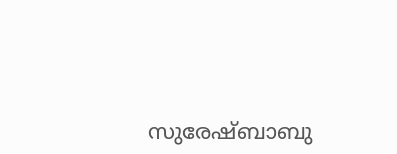സുരേഷ്ബാബു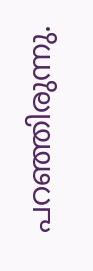പറഞ്ഞിരുന്നു.